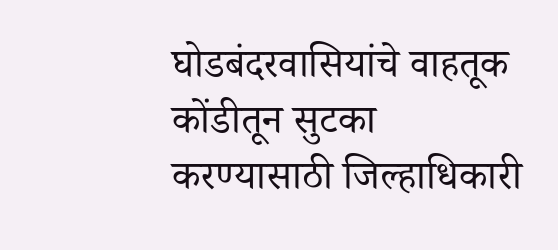घोडबंदरवासियांचे वाहतूक कोंडीतून सुटका करण्यासाठी जिल्हाधिकारी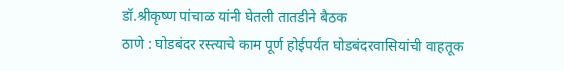डॉ.श्रीकृष्ण पांचाळ यांनी घेतली तातडीने बैठक
ठाणे : घोडबंदर रस्त्याचे काम पूर्ण होईपर्यंत घोडबंदरवासियांची वाहतूक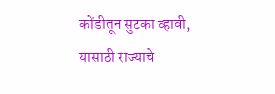कोंडीतून सुटका व्हावी, यासाठी राज्याचे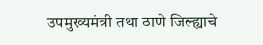उपमुख्यमंत्री तथा ठाणे जिल्ह्याचे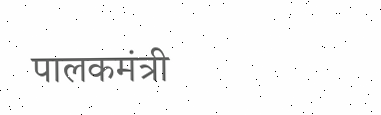पालकमंत्री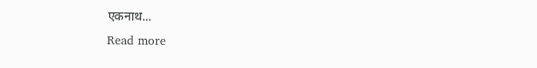एकनाथ...
Read more